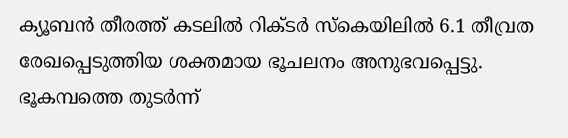ക്യൂബൻ തീരത്ത് കടലിൽ റിക്ടർ സ്കെയിലിൽ 6.1 തീവ്രത രേഖപ്പെടുത്തിയ ശക്തമായ ഭൂചലനം അനുഭവപ്പെട്ടു. ഭൂകമ്പത്തെ തുടർന്ന്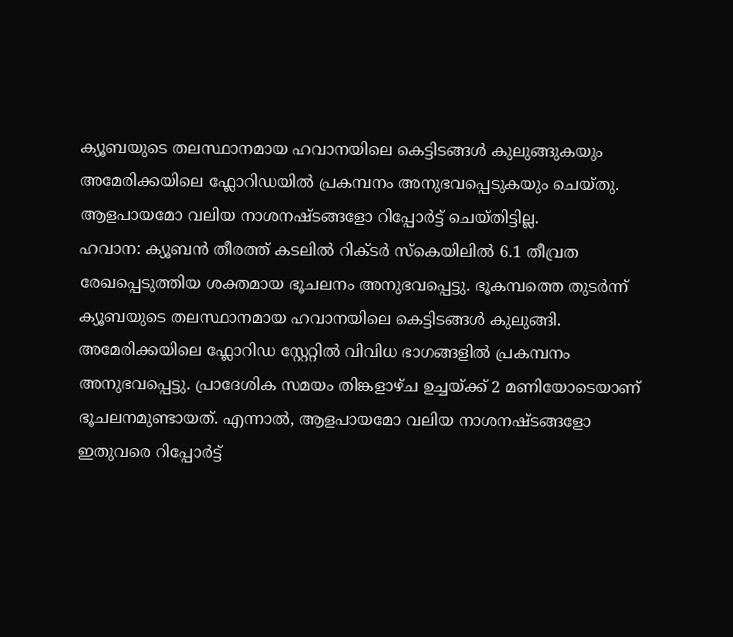ക്യൂബയുടെ തലസ്ഥാനമായ ഹവാനയിലെ കെട്ടിടങ്ങൾ കുലുങ്ങുകയും അമേരിക്കയിലെ ഫ്ലോറിഡയിൽ പ്രകമ്പനം അനുഭവപ്പെടുകയും ചെയ്തു. ആളപായമോ വലിയ നാശനഷ്ടങ്ങളോ റിപ്പോർട്ട് ചെയ്തിട്ടില്ല.
ഹവാന: ക്യൂബൻ തീരത്ത് കടലിൽ റിക്ടർ സ്കെയിലിൽ 6.1 തീവ്രത രേഖപ്പെടുത്തിയ ശക്തമായ ഭൂചലനം അനുഭവപ്പെട്ടു. ഭൂകമ്പത്തെ തുടർന്ന് ക്യൂബയുടെ തലസ്ഥാനമായ ഹവാനയിലെ കെട്ടിടങ്ങൾ കുലുങ്ങി. അമേരിക്കയിലെ ഫ്ലോറിഡ സ്റ്റേറ്റിൽ വിവിധ ഭാഗങ്ങളിൽ പ്രകമ്പനം അനുഭവപ്പെട്ടു. പ്രാദേശിക സമയം തിങ്കളാഴ്ച ഉച്ചയ്ക്ക് 2 മണിയോടെയാണ് ഭൂചലനമുണ്ടായത്. എന്നാൽ, ആളപായമോ വലിയ നാശനഷ്ടങ്ങളോ ഇതുവരെ റിപ്പോർട്ട്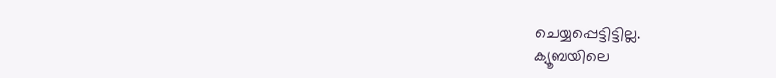ചെയ്യപ്പെട്ടിട്ടില്ല.
ക്യൂബയിലെ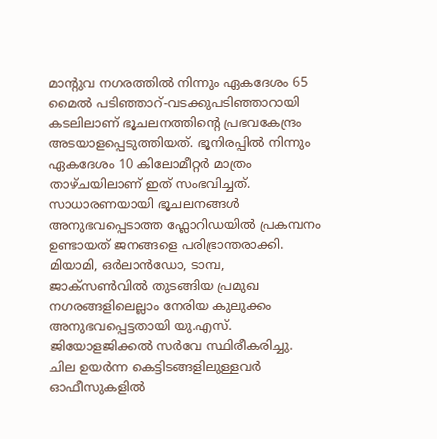മാന്റുവ നഗരത്തിൽ നിന്നും ഏകദേശം 65 മൈൽ പടിഞ്ഞാറ്-വടക്കുപടിഞ്ഞാറായി കടലിലാണ് ഭൂചലനത്തിന്റെ പ്രഭവകേന്ദ്രം അടയാളപ്പെടുത്തിയത്. ഭൂനിരപ്പിൽ നിന്നും ഏകദേശം 10 കിലോമീറ്റർ മാത്രം താഴ്ചയിലാണ് ഇത് സംഭവിച്ചത്. സാധാരണയായി ഭൂചലനങ്ങൾ അനുഭവപ്പെടാത്ത ഫ്ലോറിഡയിൽ പ്രകമ്പനം ഉണ്ടായത് ജനങ്ങളെ പരിഭ്രാന്തരാക്കി. മിയാമി, ഒർലാൻഡോ, ടാമ്പ, ജാക്സൺവിൽ തുടങ്ങിയ പ്രമുഖ നഗരങ്ങളിലെല്ലാം നേരിയ കുലുക്കം അനുഭവപ്പെട്ടതായി യു.എസ്. ജിയോളജിക്കൽ സർവേ സ്ഥിരീകരിച്ചു. ചില ഉയർന്ന കെട്ടിടങ്ങളിലുള്ളവർ ഓഫീസുകളിൽ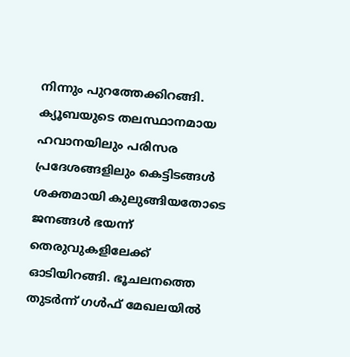നിന്നും പുറത്തേക്കിറങ്ങി.
ക്യൂബയുടെ തലസ്ഥാനമായ ഹവാനയിലും പരിസര പ്രദേശങ്ങളിലും കെട്ടിടങ്ങൾ ശക്തമായി കുലുങ്ങിയതോടെ ജനങ്ങൾ ഭയന്ന് തെരുവുകളിലേക്ക് ഓടിയിറങ്ങി. ഭൂചലനത്തെ തുടർന്ന് ഗൾഫ് മേഖലയിൽ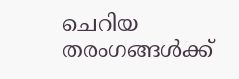ചെറിയ തരംഗങ്ങൾക്ക്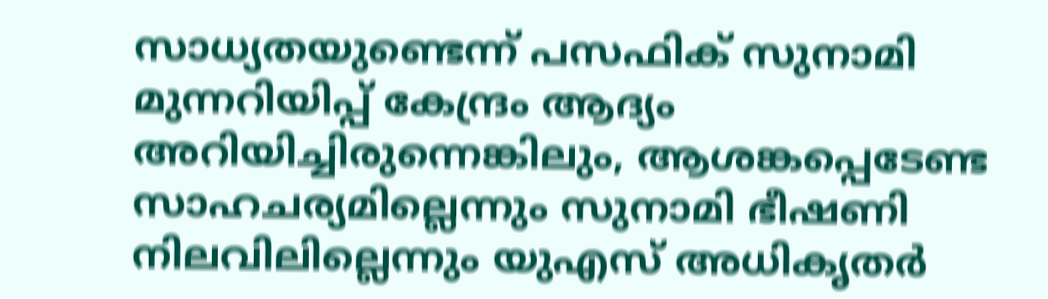സാധ്യതയുണ്ടെന്ന് പസഫിക് സുനാമി മുന്നറിയിപ്പ് കേന്ദ്രം ആദ്യം അറിയിച്ചിരുന്നെങ്കിലും, ആശങ്കപ്പെടേണ്ട സാഹചര്യമില്ലെന്നും സുനാമി ഭീഷണി നിലവിലില്ലെന്നും യുഎസ് അധികൃതർ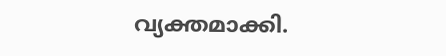വ്യക്തമാക്കി.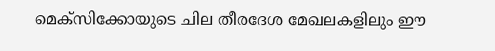മെക്സിക്കോയുടെ ചില തീരദേശ മേഖലകളിലും ഈ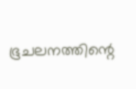ഭൂചലനത്തിന്റെ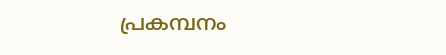പ്രകമ്പനം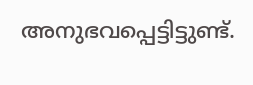അനുഭവപ്പെട്ടിട്ടുണ്ട്.